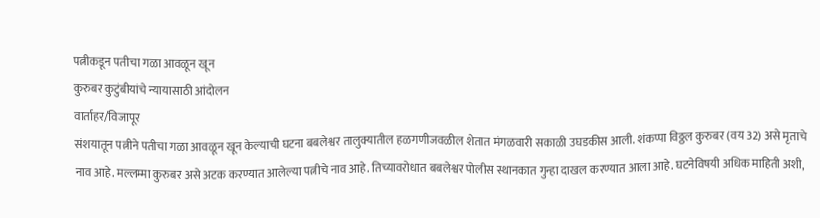पत्नीकडून पतीचा गळा आवळून खून
कुरुबर कुटुंबीयांचे न्यायासाठी आंदोलन
वार्ताहर/विजापूर
संशयातून पत्नीने पतीचा गळा आवळून खून केल्याची घटना बबलेश्वर तालुक्यातील हळगणीजवळील शेतात मंगळवारी सकाळी उघडकीस आली. शंकप्पा विठ्ठल कुरुबर (वय 32) असे मृताचे नाव आहे. मल्लम्मा कुरुबर असे अटक करण्यात आलेल्या पत्नीचे नाव आहे. तिच्यावरोधात बबलेश्वर पोलीस स्थानकात गुन्हा दाखल करण्यात आला आहे. घटनेविषयी अधिक माहिती अशी,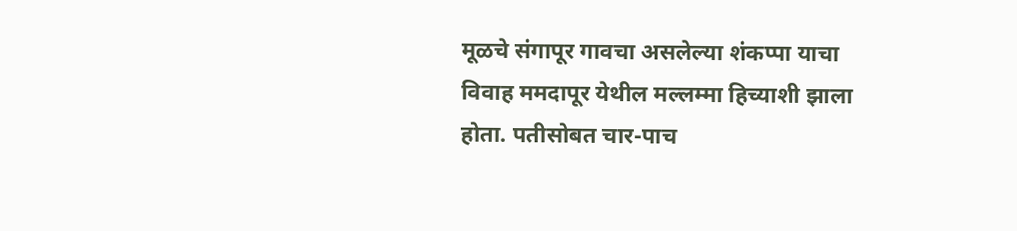मूळचे संगापूर गावचा असलेल्या शंकप्पा याचा विवाह ममदापूर येथील मल्लम्मा हिच्याशी झाला होता. पतीसोबत चार-पाच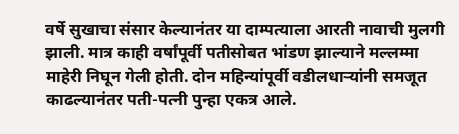वर्षे सुखाचा संसार केल्यानंतर या दाम्पत्याला आरती नावाची मुलगी झाली. मात्र काही वर्षांपूर्वी पतीसोबत भांडण झाल्याने मल्लम्मा माहेरी निघून गेली होती. दोन महिन्यांपूर्वी वडीलधाऱ्यांनी समजूत काढल्यानंतर पती-पत्नी पुन्हा एकत्र आले.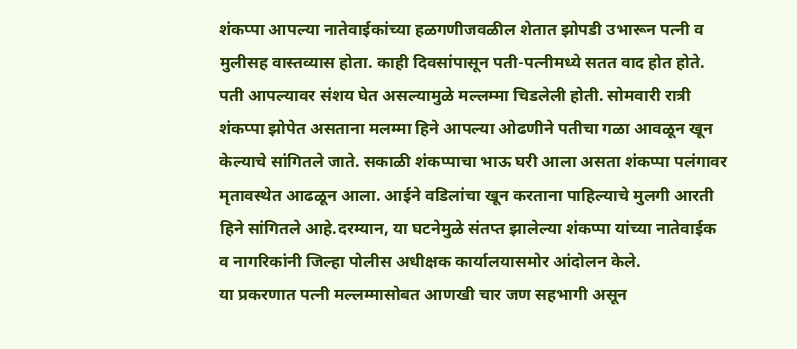शंकप्पा आपल्या नातेवाईकांच्या हळगणीजवळील शेतात झोपडी उभारून पत्नी व मुलीसह वास्तव्यास होता. काही दिवसांपासून पती-पत्नीमध्ये सतत वाद होत होते. पती आपल्यावर संशय घेत असल्यामुळे मल्लम्मा चिडलेली होती. सोमवारी रात्री शंकप्पा झोपेत असताना मलम्मा हिने आपल्या ओढणीने पतीचा गळा आवळून खून केल्याचे सांगितले जाते. सकाळी शंकप्पाचा भाऊ घरी आला असता शंकप्पा पलंगावर मृतावस्थेत आढळून आला. आईने वडिलांचा खून करताना पाहिल्याचे मुलगी आरती हिने सांगितले आहे.दरम्यान, या घटनेमुळे संतप्त झालेल्या शंकप्पा यांच्या नातेवाईक व नागरिकांनी जिल्हा पोलीस अधीक्षक कार्यालयासमोर आंदोलन केले.
या प्रकरणात पत्नी मल्लम्मासोबत आणखी चार जण सहभागी असून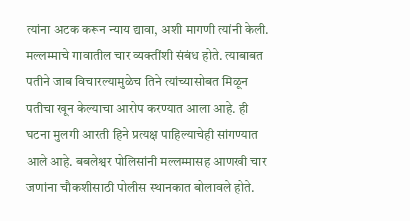त्यांना अटक करून न्याय द्यावा, अशी मागणी त्यांनी केली. मल्लम्माचे गावातील चार व्यक्तींशी संबंध होते. त्याबाबत पतीने जाब विचारल्यामुळेच तिने त्यांच्यासोबत मिळून पतीचा खून केल्याचा आरोप करण्यात आला आहे. ही घटना मुलगी आरती हिने प्रत्यक्ष पाहिल्याचेही सांगण्यात आले आहे. बबलेश्वर पोलिसांनी मल्लम्मासह आणखी चार जणांना चौकशीसाठी पोलीस स्थानकात बोलावले होते.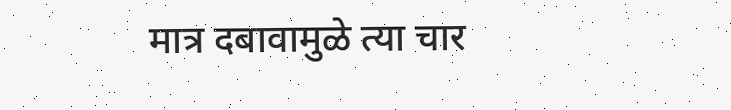मात्र दबावामुळे त्या चार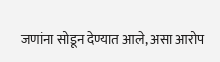जणांना सोडून देण्यात आले, असा आरोप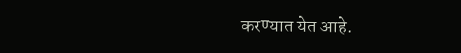करण्यात येत आहे.